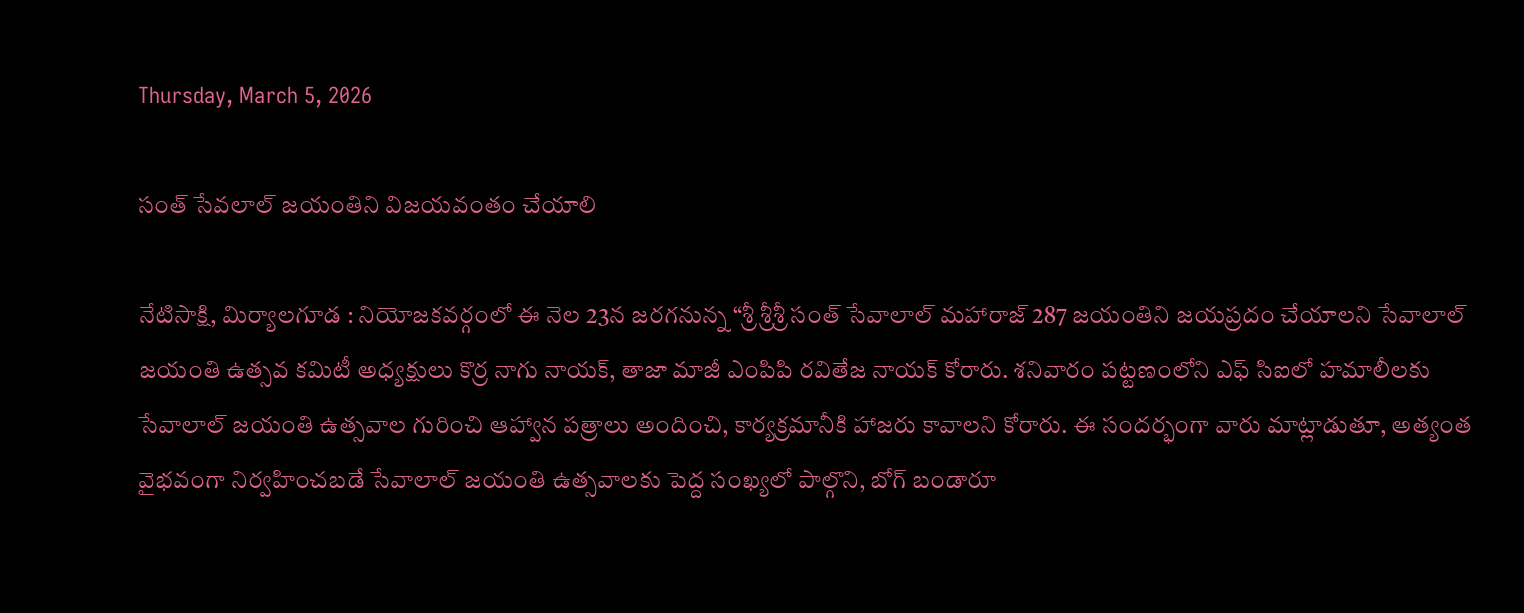Thursday, March 5, 2026

సంత్ సేవలాల్ జయంతిని విజయవంతం చేయాలి

నేటిసాక్షి, మిర్యాలగూడ : నియోజకవర్గంలో ఈ నెల 23న జరగనున్న “శ్రీ శ్రీశ్రీ సంత్ సేవాలాల్ మహారాజ్ 287 జయంతిని జయప్రదం చేయాలని సేవాలాల్ జయంతి ఉత్సవ కమిటీ అధ్యక్షులు కొర్ర నాగు నాయక్, తాజా మాజీ ఎంపిపి రవితేజ నాయక్ కోరారు. శనివారం పట్టణంలోని ఎఫ్ సిఐలో హమాలీలకు సేవాలాల్ జయంతి ఉత్సవాల గురించి ఆహ్వాన పత్రాలు అందించి, కార్యక్రమానీకి హాజరు కావాలని కోరారు. ఈ సందర్భంగా వారు మాట్లాడుతూ, అత్యంత వైభవంగా నిర్వహించబడే సేవాలాల్ జయంతి ఉత్సవాలకు పెద్ద సంఖ్యలో పాల్గొని, బోగ్ బండారూ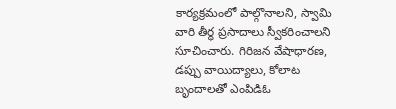కార్యక్రమంలో పాల్గొనాలని, స్వామి వారి తీర్థ ప్రసాదాలు స్వీకరించాలని సూచించారు. గిరిజన వేషాధారణ, డప్పు వాయిద్యాలు, కోలాట బృందాలతో ఎంపిడిఓ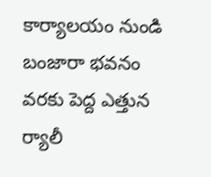కార్యాలయం నుండి బంజారా భవనం వరకు పెద్ద ఎత్తున ర్యాలీ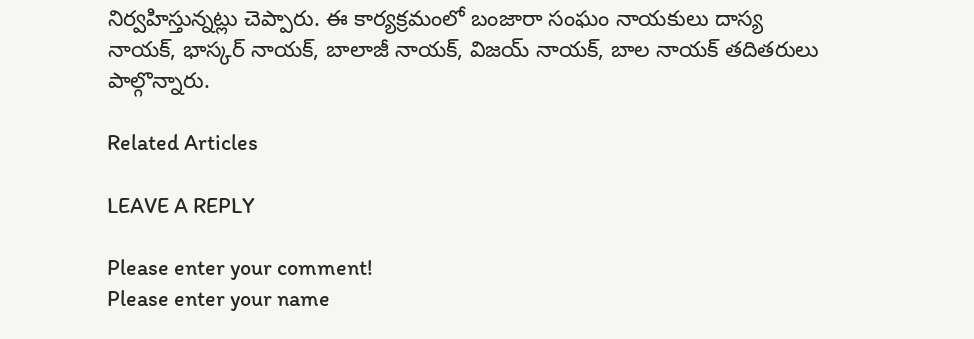నిర్వహిస్తున్నట్లు చెప్పారు. ఈ కార్యక్రమంలో బంజారా సంఘం నాయకులు దాస్య నాయక్, భాస్కర్ నాయక్, బాలాజీ నాయక్, విజయ్ నాయక్, బాల నాయక్ తదితరులు పాల్గొన్నారు.

Related Articles

LEAVE A REPLY

Please enter your comment!
Please enter your name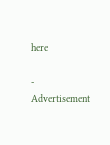here

- Advertisement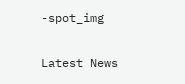-spot_img

Latest News